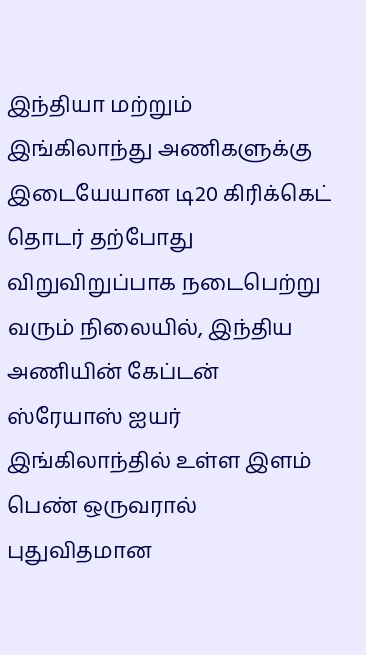இந்தியா மற்றும் இங்கிலாந்து அணிகளுக்கு இடையேயான டி20 கிரிக்கெட் தொடர் தற்போது விறுவிறுப்பாக நடைபெற்று வரும் நிலையில், இந்திய அணியின் கேப்டன் ஸ்ரேயாஸ் ஐயர் இங்கிலாந்தில் உள்ள இளம் பெண் ஒருவரால் புதுவிதமான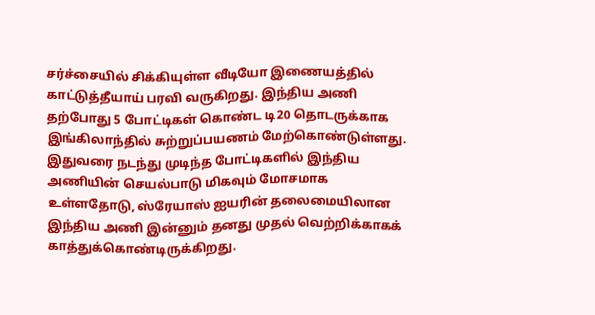சர்ச்சையில் சிக்கியுள்ள வீடியோ இணையத்தில் காட்டுத்தீயாய் பரவி வருகிறது. இந்திய அணி தற்போது 5 போட்டிகள் கொண்ட டி20 தொடருக்காக இங்கிலாந்தில் சுற்றுப்பயணம் மேற்கொண்டுள்ளது. இதுவரை நடந்து முடிந்த போட்டிகளில் இந்திய அணியின் செயல்பாடு மிகவும் மோசமாக உள்ளதோடு, ஸ்ரேயாஸ் ஐயரின் தலைமையிலான இந்திய அணி இன்னும் தனது முதல் வெற்றிக்காகக் காத்துக்கொண்டிருக்கிறது.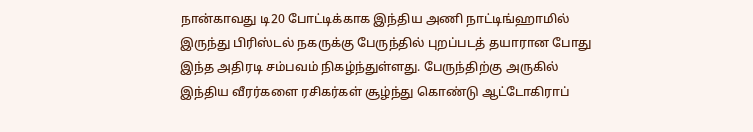நான்காவது டி20 போட்டிக்காக இந்திய அணி நாட்டிங்ஹாமில் இருந்து பிரிஸ்டல் நகருக்கு பேருந்தில் புறப்படத் தயாரான போது இந்த அதிரடி சம்பவம் நிகழ்ந்துள்ளது. பேருந்திற்கு அருகில் இந்திய வீரர்களை ரசிகர்கள் சூழ்ந்து கொண்டு ஆட்டோகிராப்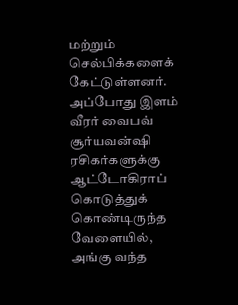மற்றும் செல்பிக்களைக் கேட்டுள்ளனர். அப்போது இளம் வீரர் வைபவ் சூர்யவன்ஷி ரசிகர்களுக்கு ஆட்டோகிராப் கொடுத்துக் கொண்டிருந்த வேளையில், அங்கு வந்த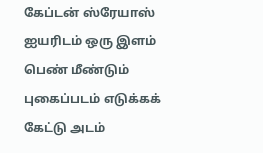கேப்டன் ஸ்ரேயாஸ் ஐயரிடம் ஒரு இளம் பெண் மீண்டும் புகைப்படம் எடுக்கக் கேட்டு அடம்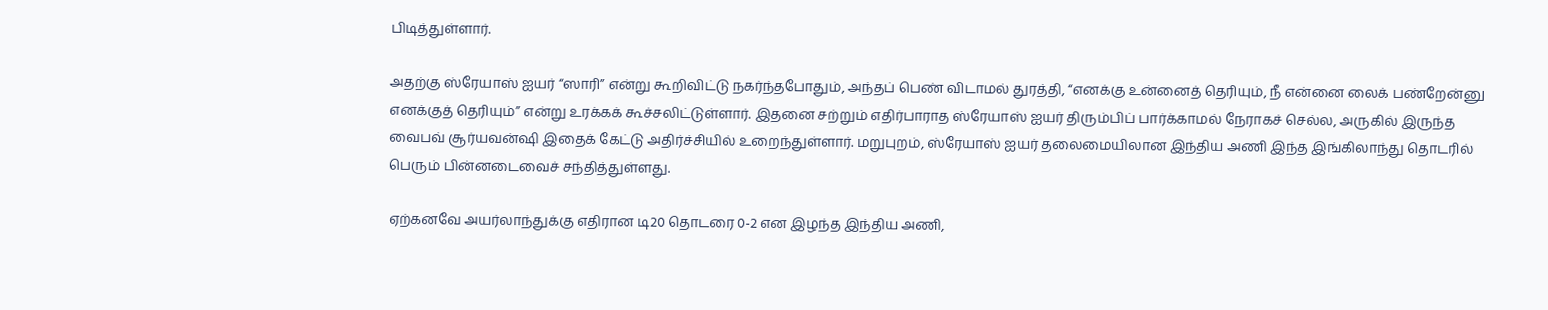பிடித்துள்ளார்.

அதற்கு ஸ்ரேயாஸ் ஐயர் “ஸாரி” என்று கூறிவிட்டு நகர்ந்தபோதும், அந்தப் பெண் விடாமல் துரத்தி, “எனக்கு உன்னைத் தெரியும், நீ என்னை லைக் பண்றேன்னு எனக்குத் தெரியும்” என்று உரக்கக் கூச்சலிட்டுள்ளார். இதனை சற்றும் எதிர்பாராத ஸ்ரேயாஸ் ஐயர் திரும்பிப் பார்க்காமல் நேராகச் செல்ல, அருகில் இருந்த வைபவ் சூர்யவன்ஷி இதைக் கேட்டு அதிர்ச்சியில் உறைந்துள்ளார். மறுபுறம், ஸ்ரேயாஸ் ஐயர் தலைமையிலான இந்திய அணி இந்த இங்கிலாந்து தொடரில் பெரும் பின்னடைவைச் சந்தித்துள்ளது.

ஏற்கனவே அயர்லாந்துக்கு எதிரான டி20 தொடரை 0-2 என இழந்த இந்திய அணி,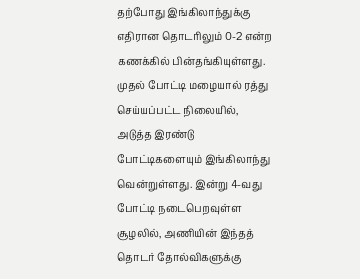தற்போது இங்கிலாந்துக்கு எதிரான தொடரிலும் 0-2 என்ற கணக்கில் பின்தங்கியுள்ளது. முதல் போட்டி மழையால் ரத்து செய்யப்பட்ட நிலையில், அடுத்த இரண்டு போட்டிகளையும் இங்கிலாந்து வென்றுள்ளது. இன்று 4-வது போட்டி நடைபெறவுள்ள சூழலில், அணியின் இந்தத் தொடர் தோல்விகளுக்கு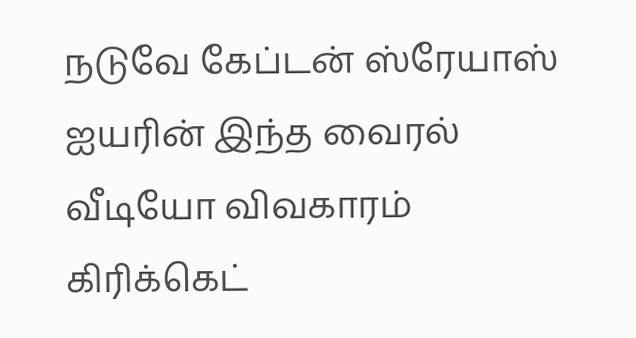நடுவே கேப்டன் ஸ்ரேயாஸ் ஐயரின் இந்த வைரல் வீடியோ விவகாரம் கிரிக்கெட்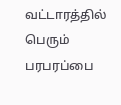வட்டாரத்தில் பெரும் பரபரப்பை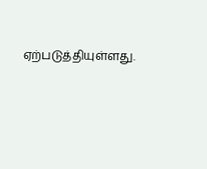ஏற்படுத்தியுள்ளது.